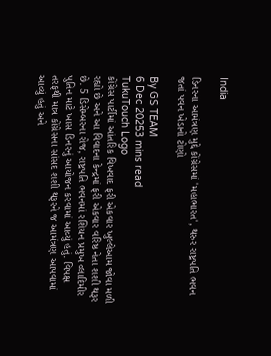India

ડિનરના આમંત્રણ મુદ્દે કોંગ્રેસમાં 'મહાભારત', થરુર રાષ્ટ્રપતિ ભવન જતાં પવન ખેડાનો ટોણો

By GS TEAM
6 Dec 20253 mins read
TukuTouch Logo
કોંગ્રેસ પાર્ટીમાં આંતરિક વિખવાદ ફરી એકવાર ખુલ્લેઆમ જોવા મળી રહ્યો છે અને આ વિવાદના કેન્દ્રમાં ફરી એકવાર વરિષ્ઠ નેતા શશી થરૂર છે. 5 ડિસેમ્બરના રોજ, રાષ્ટ્રપતિ ભવનમાં રશિયન પ્રમુખ વ્લાદિમીર પુતિન માટે ખાસ ડિનરનું આયોજન કરવામાં આવ્યું હતું. વિપક્ષ તરફથી માત્ર કોંગ્રેસના સાંસદ શશી થરૂરને જ આમંત્રણ આપવામાં આવ્યું હતું અને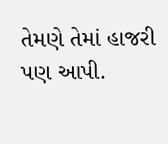તેમણે તેમાં હાજરી પણ આપી.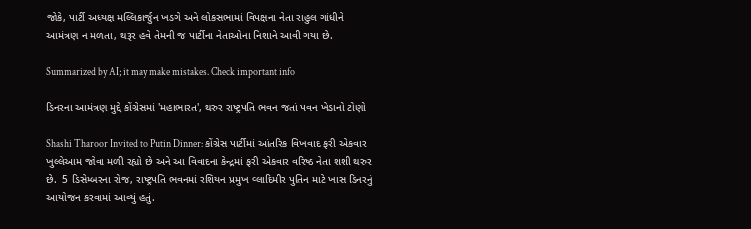જોકે, પાર્ટી અધ્યક્ષ મલ્લિકાર્જુન ખડગે અને લોકસભામાં વિપક્ષના નેતા રાહુલ ગાંધીને આમંત્રણ ન મળતા, થરૂર હવે તેમની જ પાર્ટીના નેતાઓના નિશાને આવી ગયા છે.

Summarized by AI; it may make mistakes. Check important info

ડિનરના આમંત્રણ મુદ્દે કોંગ્રેસમાં 'મહાભારત', થરુર રાષ્ટ્રપતિ ભવન જતાં પવન ખેડાનો ટોણો

Shashi Tharoor Invited to Putin Dinner: કોંગ્રેસ પાર્ટીમાં આંતરિક વિખવાદ ફરી એકવાર ખુલ્લેઆમ જોવા મળી રહ્યો છે અને આ વિવાદના કેન્દ્રમાં ફરી એકવાર વરિષ્ઠ નેતા શશી થરુર છે.  5 ડિસેમ્બરના રોજ, રાષ્ટ્રપતિ ભવનમાં રશિયન પ્રમુખ વ્લાદિમીર પુતિન માટે ખાસ ડિનરનું આયોજન કરવામાં આવ્યું હતું.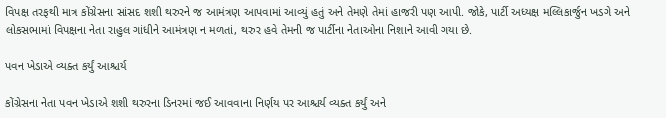વિપક્ષ તરફથી માત્ર કોંગ્રેસના સાંસદ શશી થરુરને જ આમંત્રણ આપવામાં આવ્યું હતું અને તેમણે તેમાં હાજરી પણ આપી. જોકે, પાર્ટી અધ્યક્ષ મલ્લિકાર્જુન ખડગે અને લોકસભામાં વિપક્ષના નેતા રાહુલ ગાંધીને આમંત્રણ ન મળતાં, થરુર હવે તેમની જ પાર્ટીના નેતાઓના નિશાને આવી ગયા છે.

પવન ખેડાએ વ્યક્ત કર્યું આશ્ચર્ય

કોંગ્રેસના નેતા પવન ખેડાએ શશી થરુરના ડિનરમાં જઈ આવવાના નિર્ણય પર આશ્ચર્ય વ્યક્ત કર્યું અને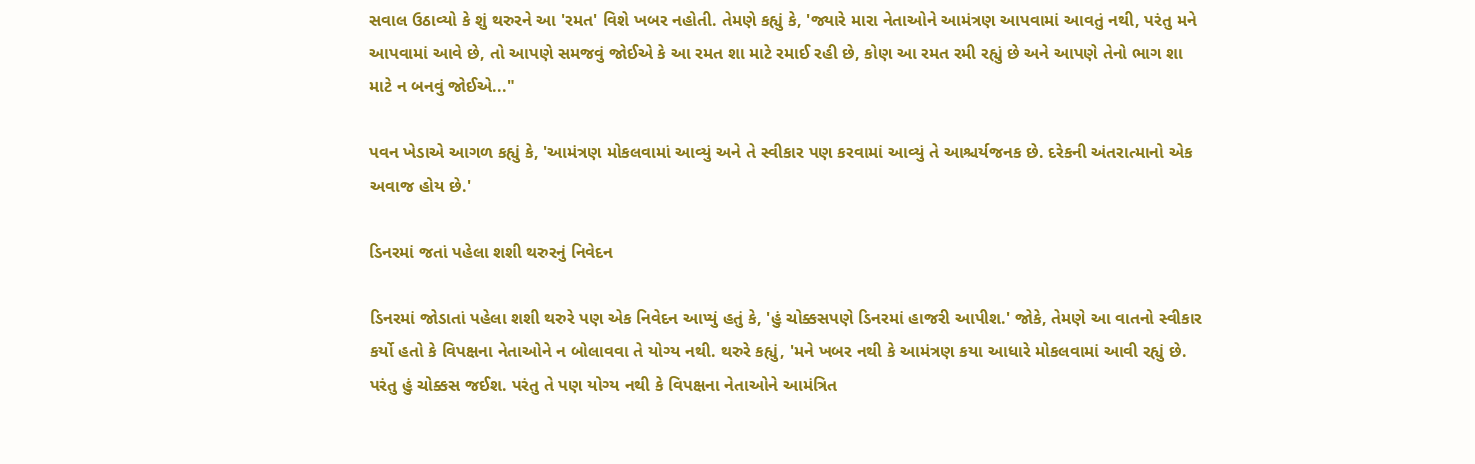સવાલ ઉઠાવ્યો કે શું થરુરને આ 'રમત' વિશે ખબર નહોતી. તેમણે કહ્યું કે, 'જ્યારે મારા નેતાઓને આમંત્રણ આપવામાં આવતું નથી, પરંતુ મને આપવામાં આવે છે, તો આપણે સમજવું જોઈએ કે આ રમત શા માટે રમાઈ રહી છે, કોણ આ રમત રમી રહ્યું છે અને આપણે તેનો ભાગ શા માટે ન બનવું જોઈએ..."

પવન ખેડાએ આગળ કહ્યું કે, 'આમંત્રણ મોકલવામાં આવ્યું અને તે સ્વીકાર પણ કરવામાં આવ્યું તે આશ્ચર્યજનક છે. દરેકની અંતરાત્માનો એક અવાજ હોય છે.'

ડિનરમાં જતાં પહેલા શશી થરુરનું નિવેદન

ડિનરમાં જોડાતાં પહેલા શશી થરુરે પણ એક નિવેદન આપ્યું હતું કે, 'હું ચોક્કસપણે ડિનરમાં હાજરી આપીશ.' જોકે, તેમણે આ વાતનો સ્વીકાર કર્યો હતો કે વિપક્ષના નેતાઓને ન બોલાવવા તે યોગ્ય નથી. થરુરે કહ્યું, 'મને ખબર નથી કે આમંત્રણ કયા આધારે મોકલવામાં આવી રહ્યું છે. પરંતુ હું ચોક્કસ જઈશ. પરંતુ તે પણ યોગ્ય નથી કે વિપક્ષના નેતાઓને આમંત્રિત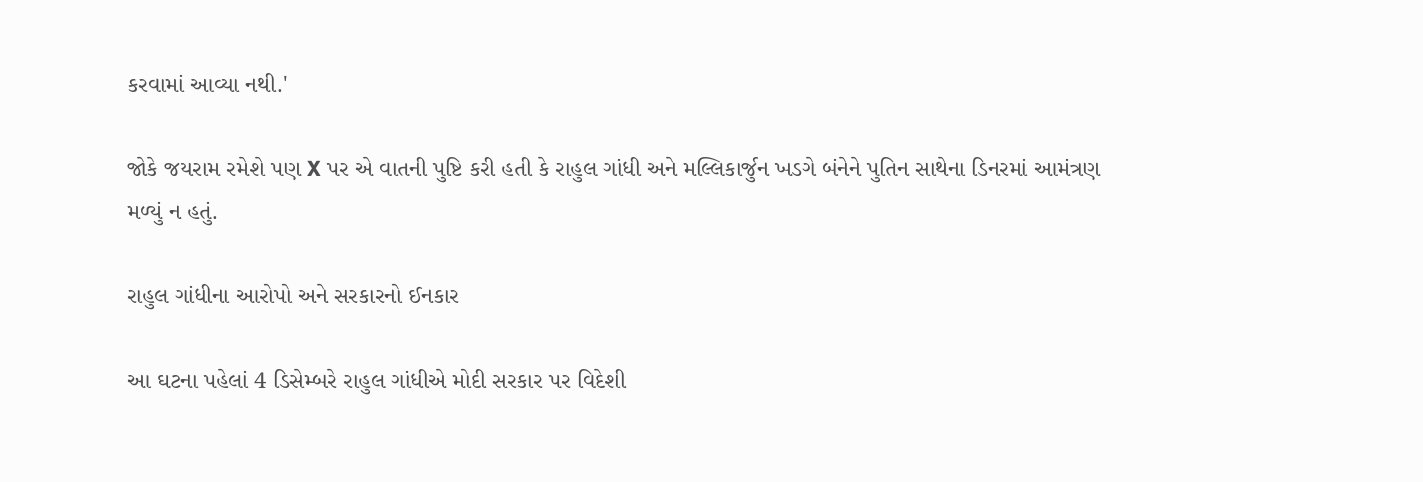કરવામાં આવ્યા નથી.'

જોકે જયરામ રમેશે પણ X પર એ વાતની પુષ્ટિ કરી હતી કે રાહુલ ગાંધી અને મલ્લિકાર્જુન ખડગે બંનેને પુતિન સાથેના ડિનરમાં આમંત્રણ મળ્યું ન હતું.

રાહુલ ગાંધીના આરોપો અને સરકારનો ઈનકાર

આ ઘટના પહેલાં 4 ડિસેમ્બરે રાહુલ ગાંધીએ મોદી સરકાર પર વિદેશી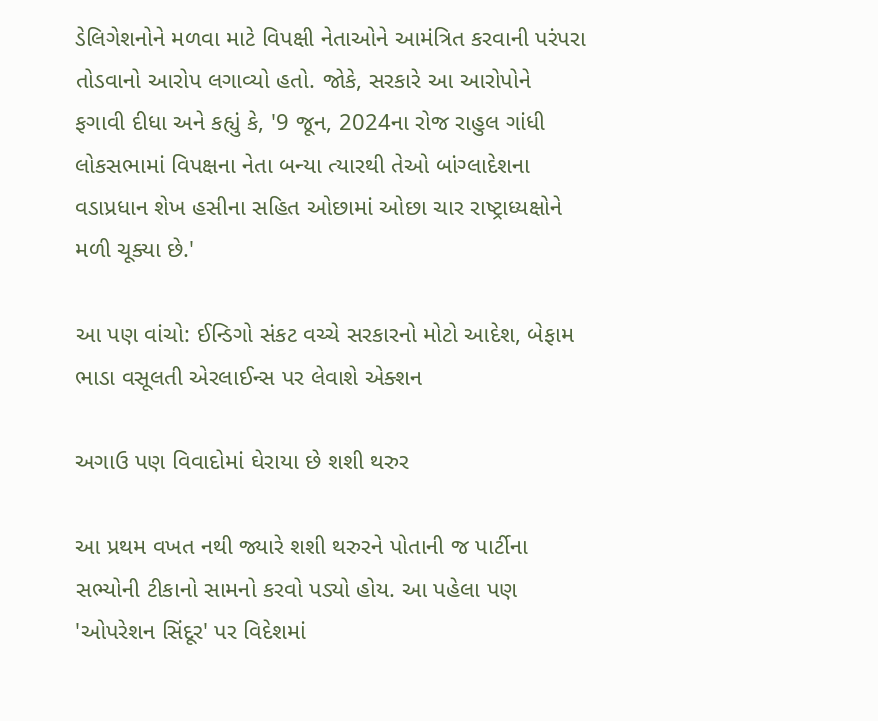ડેલિગેશનોને મળવા માટે વિપક્ષી નેતાઓને આમંત્રિત કરવાની પરંપરા તોડવાનો આરોપ લગાવ્યો હતો. જોકે, સરકારે આ આરોપોને ફગાવી દીધા અને કહ્યું કે, '9 જૂન, 2024ના રોજ રાહુલ ગાંધી લોકસભામાં વિપક્ષના નેતા બન્યા ત્યારથી તેઓ બાંગ્લાદેશના વડાપ્રધાન શેખ હસીના સહિત ઓછામાં ઓછા ચાર રાષ્ટ્રાધ્યક્ષોને મળી ચૂક્યા છે.'

આ પણ વાંચો: ઈન્ડિગો સંકટ વચ્ચે સરકારનો મોટો આદેશ, બેફામ ભાડા વસૂલતી એરલાઈન્સ પર લેવાશે એક્શન

અગાઉ પણ વિવાદોમાં ઘેરાયા છે શશી થરુર

આ પ્રથમ વખત નથી જ્યારે શશી થરુરને પોતાની જ પાર્ટીના સભ્યોની ટીકાનો સામનો કરવો પડ્યો હોય. આ પહેલા પણ 'ઓપરેશન સિંદૂર' પર વિદેશમાં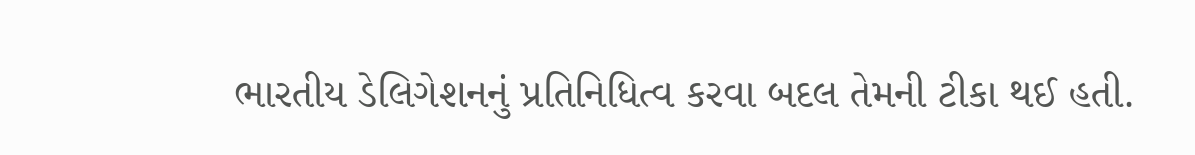ભારતીય ડેલિગેશનનું પ્રતિનિધિત્વ કરવા બદલ તેમની ટીકા થઈ હતી.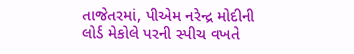તાજેતરમાં, પીએમ નરેન્દ્ર મોદીની લોર્ડ મેકોલે પરની સ્પીચ વખતે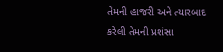તેમની હાજરી અને ત્યારબાદ કરેલી તેમની પ્રશંસા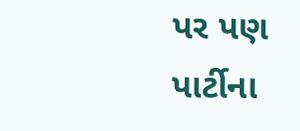પર પણ પાર્ટીના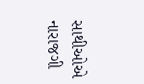સાથીઓએ નારાજગી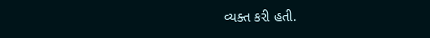વ્યક્ત કરી હતી.